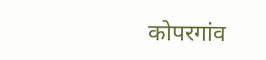कोपरगांव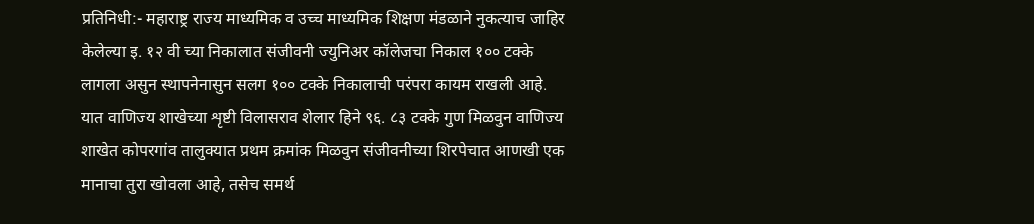प्रतिनिधी:- महाराष्ट्र राज्य माध्यमिक व उच्च माध्यमिक शिक्षण मंडळाने नुकत्याच जाहिर केलेल्या इ. १२ वी च्या निकालात संजीवनी ज्युनिअर कॉलेजचा निकाल १०० टक्के लागला असुन स्थापनेनासुन सलग १०० टक्के निकालाची परंपरा कायम राखली आहे. यात वाणिज्य शाखेच्या शृष्टी विलासराव शेलार हिने ९६. ८३ टक्के गुण मिळवुन वाणिज्य शाखेत कोपरगांव तालुक्यात प्रथम क्रमांक मिळवुन संजीवनीच्या शिरपेचात आणखी एक मानाचा तुरा खोवला आहे, तसेच समर्थ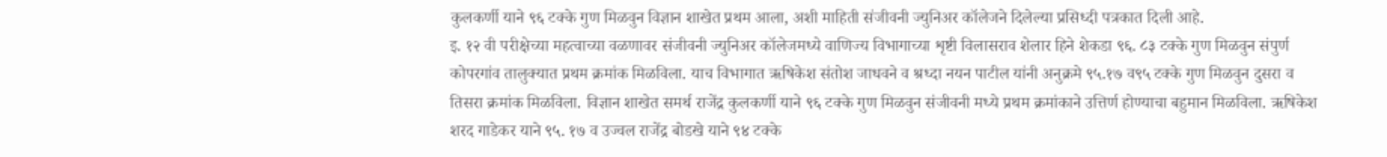कुलकर्णी याने ९६ टक्के गुण मिळवुन विज्ञान शाखेत प्रथम आला, अशी माहिती संजीवनी ज्युनिअर कॉलेजने दिलेल्या प्रसिध्दी पत्रकात दिली आहे.
इ. १२ वी परीक्षेच्या महत्वाच्या वळणावर संजीवनी ज्युनिअर कॉलेजमध्ये वाणिज्य विभागाच्या शृष्टी विलासराव शेलार हिने शेकडा ९६. ८३ टक्के गुण मिळवुन संपुर्ण कोपरगांव तालुक्यात प्रथम क्रमांक मिळविला. याच विभागात ऋषिकेश संतोश जाधवने व श्रध्दा नयन पाटील यांनी अनुक्रमे ९५.१७ व९५ टक्के गुण मिळवुन दुसरा व तिसरा क्रमांक मिळविला. विज्ञान शाखेत समर्थ राजेंद्र कुलकर्णी याने ९६ टक्के गुण मिळवुन संजीवनी मध्ये प्रथम क्रमांकाने उत्तिर्ण होण्याचा बहुमान मिळविला. ऋषिकेश शरद गाडेकर याने ९५. १७ व उज्वल राजेंद्र बोडखे याने ९४ टक्के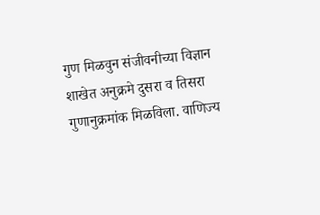गुण मिळवुन संजीवनीच्या विज्ञान शाखेत अनुक्रमे दुसरा व तिसरा गुणानुक्रमांक मिळविला. वाणिज्य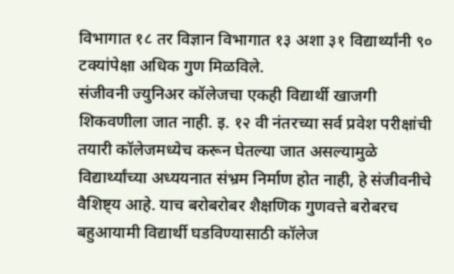विभागात १८ तर विज्ञान विभागात १३ अशा ३१ विद्यार्थ्यांनी ९० टक्यांपेक्षा अधिक गुण मिळविले.
संजीवनी ज्युनिअर कॉलेजचा एकही विद्यार्थी खाजगी शिकवणीला जात नाही. इ. १२ वी नंतरच्या सर्व प्रवेश परीक्षांची तयारी कॉलेजमध्येच करून घेतल्या जात असल्यामुळे विद्यार्थ्यांच्या अध्ययनात संभ्रम निर्माण होत नाही, हे संजीवनीचे वैशिष्ट्य आहे. याच बरोबरोबर शैक्षणिक गुणवत्ते बरोबरच बहुआयामी विद्यार्थी घडविण्यासाठी कॉलेज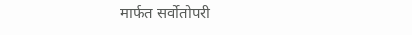मार्फत सर्वोतोपरी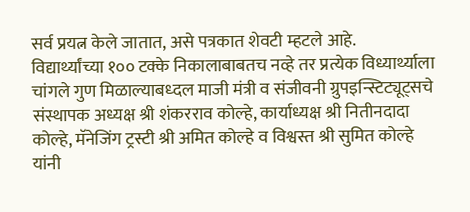सर्व प्रयत्न केले जातात, असे पत्रकात शेवटी म्हटले आहे.
विद्यार्थ्यांच्या १०० टक्के निकालाबाबतच नव्हे तर प्रत्येक विध्यार्थ्याला चांगले गुण मिळाल्याबध्दल माजी मंत्री व संजीवनी ग्रुपइन्स्टिट्यूट्सचे संस्थापक अध्यक्ष श्री शंकरराव कोल्हे, कार्याध्यक्ष श्री नितीनदादा कोल्हे, मॅनेजिंग ट्रस्टी श्री अमित कोल्हे व विश्वस्त श्री सुमित कोल्हे यांनी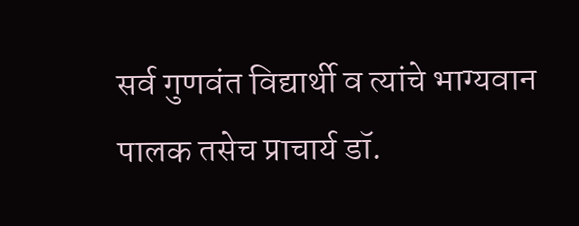सर्व गुणवंत विद्यार्थी व त्यांचे भाग्यवान पालक तसेच प्राचार्य डॉ.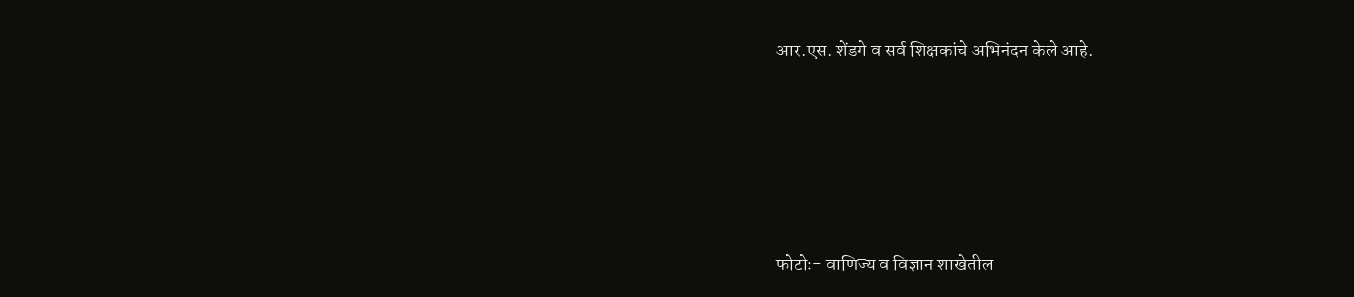आर.एस. शेंडगे व सर्व शिक्षकांचे अभिनंदन केले आहे.






फोटोः- वाणिज्य व विज्ञान शाखेतील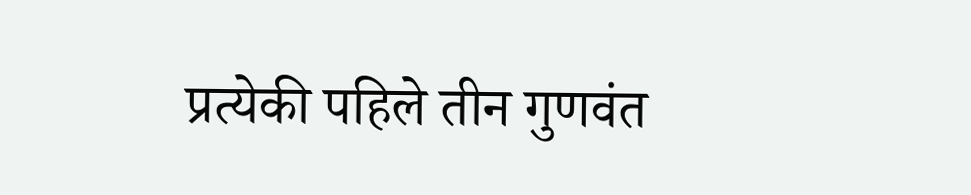प्रत्येकी पहिले तीन गुणवंत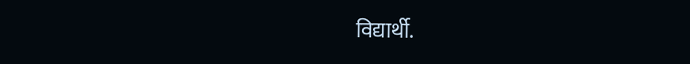विद्यार्थी.